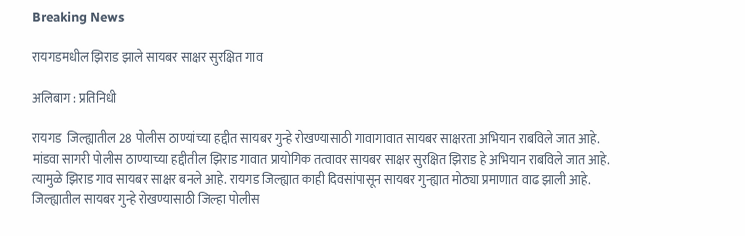Breaking News

रायगडमधील झिराड झाले सायबर साक्षर सुरक्षित गाव

अलिबाग : प्रतिनिधी

रायगड  जिल्ह्यातील 28 पोलीस ठाण्यांच्या हद्दीत सायबर गुन्हे रोखण्यासाठी गावागावात सायबर साक्षरता अभियान राबविले जात आहे. मांडवा सागरी पोलीस ठाण्याच्या हद्दीतील झिराड गावात प्रायोगिक तत्वावर सायबर साक्षर सुरक्षित झिराड हे अभियान राबविले जात आहे. त्यामुळे झिराड गाव सायबर साक्षर बनले आहे. रायगड जिल्ह्यात काही दिवसांपासून सायबर गुन्ह्यात मोठ्या प्रमाणात वाढ झाली आहे. जिल्ह्यातील सायबर गुन्हे रोखण्यासाठी जिल्हा पोलीस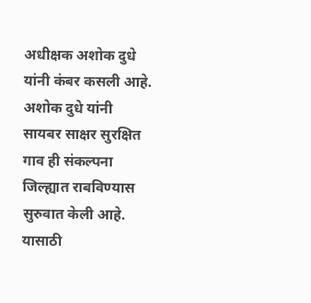अधीक्षक अशोक दुधे यांनी कंबर कसली आहे. अशोक दुधे यांनी सायबर साक्षर सुरक्षित गाव ही संकल्पना जिल्ह्यात राबविण्यास सुरुवात केली आहे. यासाठी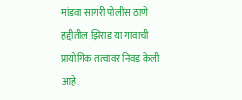मांडवा सागरी पोलीस ठाणे हद्दीतील झिराड या गावाची प्रायोगिक तत्वावर निवड केली आहे.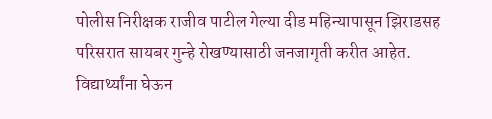पोलीस निरीक्षक राजीव पाटील गेल्या दीड महिन्यापासून झिराडसह परिसरात सायबर गुन्हे रोखण्यासाठी जनजागृती करीत आहेत. विद्यार्थ्यांना घेऊन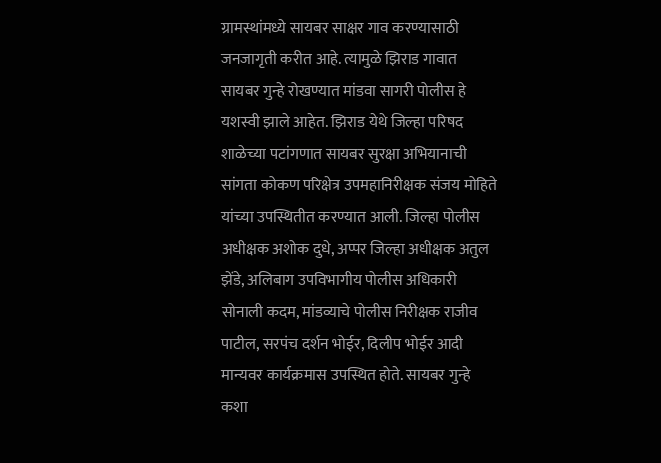ग्रामस्थांमध्ये सायबर साक्षर गाव करण्यासाठी जनजागृती करीत आहे. त्यामुळे झिराड गावात सायबर गुन्हे रोखण्यात मांडवा सागरी पोलीस हे यशस्वी झाले आहेत. झिराड येथे जिल्हा परिषद शाळेच्या पटांगणात सायबर सुरक्षा अभियानाची सांगता कोकण परिक्षेत्र उपमहानिरीक्षक संजय मोहिते यांच्या उपस्थितीत करण्यात आली. जिल्हा पोलीस अधीक्षक अशोक दुधे, अप्पर जिल्हा अधीक्षक अतुल झेंडे, अलिबाग उपविभागीय पोलीस अधिकारी सोनाली कदम, मांडव्याचे पोलीस निरीक्षक राजीव पाटील, सरपंच दर्शन भोईर, दिलीप भोईर आदी मान्यवर कार्यक्रमास उपस्थित होते. सायबर गुन्हे कशा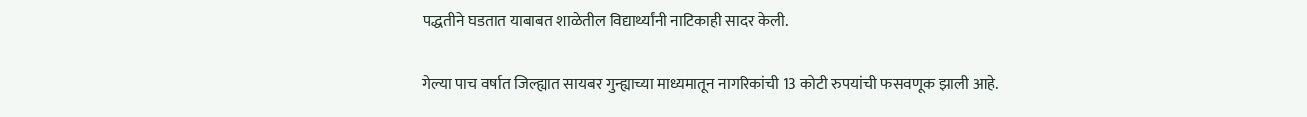पद्धतीने घडतात याबाबत शाळेतील विद्यार्थ्यांनी नाटिकाही सादर केली.

गेल्या पाच वर्षात जिल्ह्यात सायबर गुन्ह्याच्या माध्यमातून नागरिकांची 13 कोटी रुपयांची फसवणूक झाली आहे.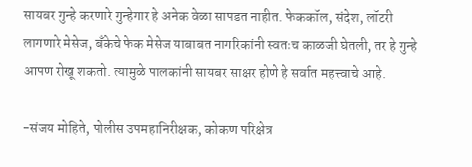सायबर गुन्हे करणारे गुन्हेगार हे अनेक वेळा सापडत नाहीत. फेककॉल, संदेश, लॉटरी लागणारे मेसेज, बँकेचे फेक मेसेज याबाबत नागरिकांनी स्वतःच काळजी घेतली, तर हे गुन्हे आपण रोखू शकतो. त्यामुळे पालकांनी सायबर साक्षर होणे हे सर्वात महत्त्वाचे आहे.

-संजय मोहिते, पोलीस उपमहानिरीक्षक, कोकण परिक्षेत्र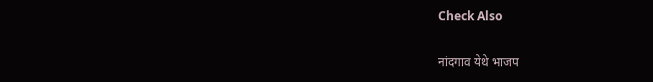Check Also

नांदगाव येथे भाजप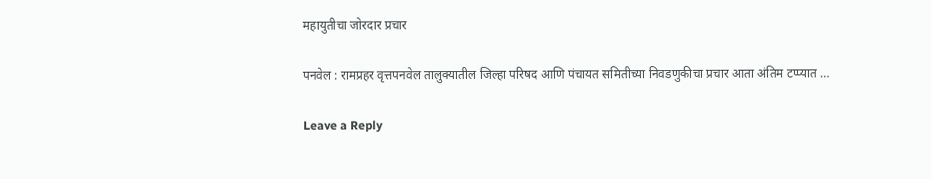महायुतीचा जोरदार प्रचार

पनवेल : रामप्रहर वृत्तपनवेल तालुक्यातील जिल्हा परिषद आणि पंचायत समितीच्या निवडणुकीचा प्रचार आता अंतिम टप्प्यात …

Leave a Reply